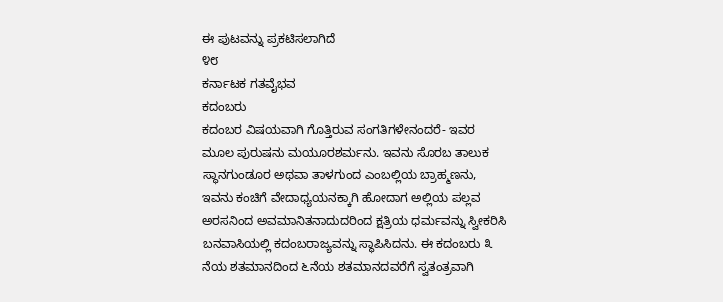ಈ ಪುಟವನ್ನು ಪ್ರಕಟಿಸಲಾಗಿದೆ
೪೮
ಕರ್ನಾಟಕ ಗತವೈಭವ
ಕದಂಬರು
ಕದಂಬರ ವಿಷಯವಾಗಿ ಗೊತ್ತಿರುವ ಸಂಗತಿಗಳೇನಂದರೆ- ಇವರ ಮೂಲ ಪುರುಷನು ಮಯೂರಶರ್ಮನು. ಇವನು ಸೊರಬ ತಾಲುಕ ಸ್ಥಾನಗುಂಡೂರ ಅಥವಾ ತಾಳಗುಂದ ಎಂಬಲ್ಲಿಯ ಬ್ರಾಹ್ಮಣನು, ಇವನು ಕಂಚಿಗೆ ವೇದಾಧ್ಯಯನಕ್ಕಾಗಿ ಹೋದಾಗ ಅಲ್ಲಿಯ ಪಲ್ಲವ ಅರಸನಿಂದ ಅವಮಾನಿತನಾದುದರಿಂದ ಕ್ಷತ್ರಿಯ ಧರ್ಮವನ್ನು ಸ್ವೀಕರಿಸಿ ಬನವಾಸಿಯಲ್ಲಿ ಕದಂಬರಾಜ್ಯವನ್ನು ಸ್ಥಾಪಿಸಿದನು. ಈ ಕದಂಬರು ೩ ನೆಯ ಶತಮಾನದಿಂದ ೬ನೆಯ ಶತಮಾನದವರೆಗೆ ಸ್ವತಂತ್ರವಾಗಿ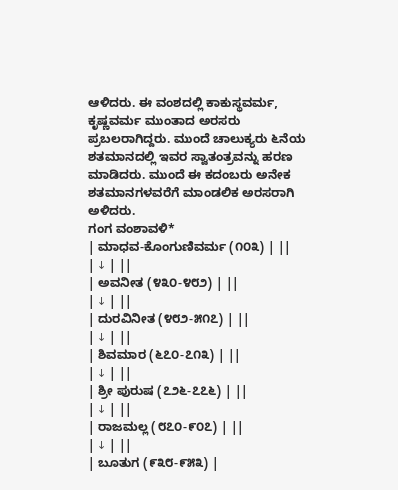ಆಳಿದರು. ಈ ವಂಶದಲ್ಲಿ ಕಾಕುಸ್ಥವರ್ಮ, ಕೃಷ್ಣವರ್ಮ ಮುಂತಾದ ಅರಸರು ಪ್ರಬಲರಾಗಿದ್ದರು. ಮುಂದೆ ಚಾಲುಕ್ಯರು ೬ನೆಯ ಶತಮಾನದಲ್ಲಿ ಇವರ ಸ್ವಾತಂತ್ರವನ್ನು ಹರಣ ಮಾಡಿದರು. ಮುಂದೆ ಈ ಕದಂಬರು ಅನೇಕ ಶತಮಾನಗಳವರೆಗೆ ಮಾಂಡಲಿಕ ಅರಸರಾಗಿ ಅಳಿದರು.
ಗಂಗ ವಂಶಾವಳಿ*
| ಮಾಧವ-ಕೊಂಗುಣಿವರ್ಮ (೧೦೩) | ||
| ↓ | ||
| ಅವನೀತ (೪೩೦-೪೮೨) | ||
| ↓ | ||
| ದುರವಿನೀತ (೪೮೨-೫೧೭) | ||
| ↓ | ||
| ಶಿವಮಾರ (೬೭೦-೭೧೩) | ||
| ↓ | ||
| ಶ್ರೀ ಪುರುಷ (೭೨೬-೭೭೬) | ||
| ↓ | ||
| ರಾಜಮಲ್ಲ (೮೭೦-೯೦೭) | ||
| ↓ | ||
| ಬೂತುಗ (೯೩೮-೯೫೩) |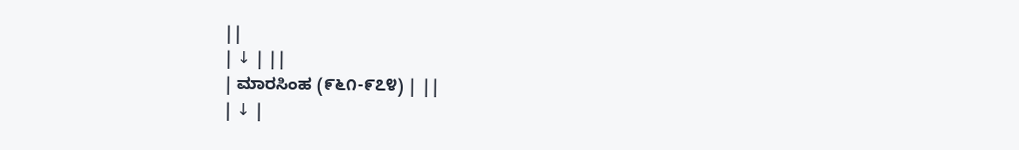||
| ↓ | ||
| ಮಾರಸಿಂಹ (೯೬೧-೯೭೪) | ||
| ↓ |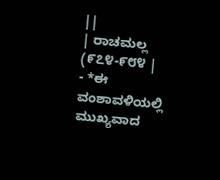||
| ರಾಚಮಲ್ಲ (೯೭೪-೯೮೪ |
- *ಈ ವಂಶಾವಳಿಯಲ್ಲಿ ಮುಖ್ಯವಾದ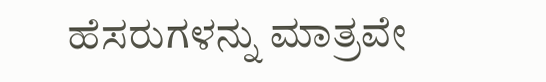ಹೆಸರುಗಳನ್ನು ಮಾತ್ರವೇ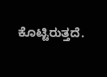ಕೊಟ್ಟಿರುತ್ತದೆ.